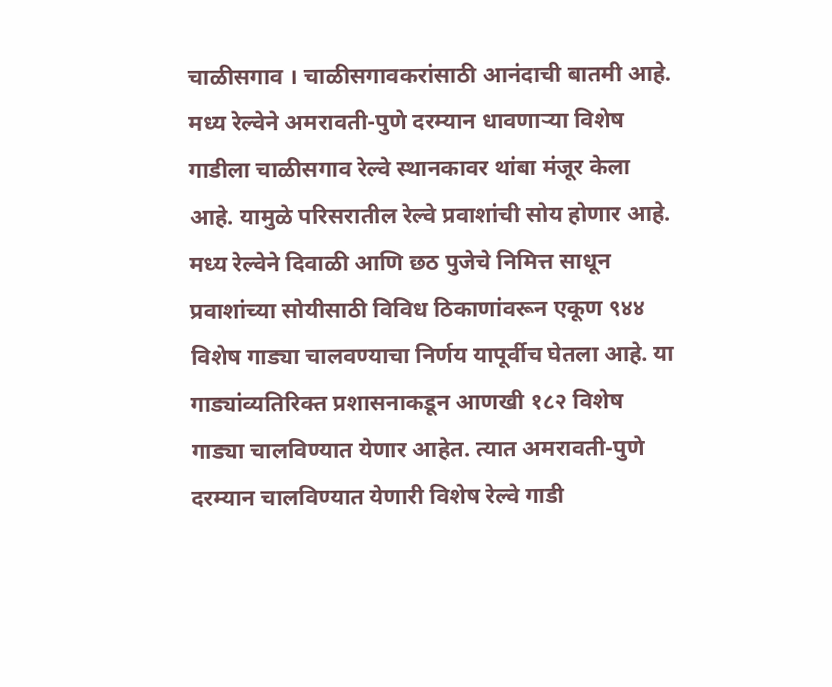चाळीसगाव । चाळीसगावकरांसाठी आनंदाची बातमी आहे. मध्य रेल्वेने अमरावती-पुणे दरम्यान धावणाऱ्या विशेष गाडीला चाळीसगाव रेल्वे स्थानकावर थांबा मंजूर केला आहे. यामुळे परिसरातील रेल्वे प्रवाशांची सोय होणार आहे.
मध्य रेल्वेने दिवाळी आणि छठ पुजेचे निमित्त साधून प्रवाशांच्या सोयीसाठी विविध ठिकाणांवरून एकूण ९४४ विशेष गाड्या चालवण्याचा निर्णय यापूर्वीच घेतला आहे. या गाड्यांव्यतिरिक्त प्रशासनाकडून आणखी १८२ विशेष गाड्या चालविण्यात येणार आहेत. त्यात अमरावती-पुणे दरम्यान चालविण्यात येणारी विशेष रेल्वे गाडी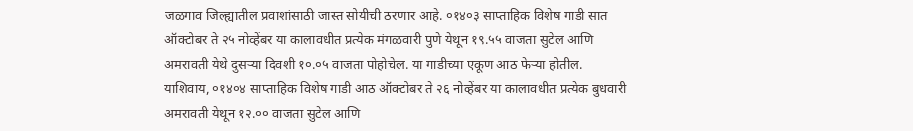जळगाव जिल्ह्यातील प्रवाशांसाठी जास्त सोयीची ठरणार आहे. ०१४०३ साप्ताहिक विशेष गाडी सात ऑक्टोबर ते २५ नोव्हेंबर या कालावधीत प्रत्येक मंगळवारी पुणे येथून १९.५५ वाजता सुटेल आणि अमरावती येथे दुसऱ्या दिवशी १०.०५ वाजता पोहोचेल. या गाडीच्या एकूण आठ फेऱ्या होतील.
याशिवाय, ०१४०४ साप्ताहिक विशेष गाडी आठ ऑक्टोबर ते २६ नोव्हेंबर या कालावधीत प्रत्येक बुधवारी अमरावती येथून १२.०० वाजता सुटेल आणि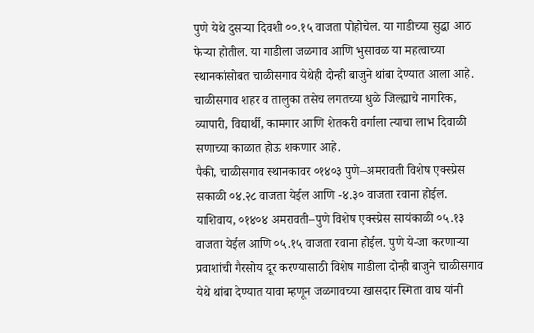पुणे येथे दुसऱ्या दिवशी ००.१५ वाजता पोहोचेल. या गाडीच्या सुद्धा आठ फेऱ्या होतील. या गाडीला जळगाव आणि भुसावळ या महत्वाच्या स्थानकांसोबत चाळीसगाव येथेही दोन्ही बाजुने थांबा देण्यात आला आहे. चाळीसगाव शहर व तालुका तसेच लगतच्या धुळे जिल्ह्याचे नागरिक, व्यापारी, विद्यार्थी, कामगार आणि शेतकरी वर्गाला त्याचा लाभ दिवाळी सणाच्या काळात होऊ शकणार आहे.
पैकी, चाळीसगाव स्थानकावर ०१४०३ पुणे–अमरावती विशेष एक्स्प्रेस सकाळी ०४.२८ वाजता येईल आणि -४.३० वाजता रवाना होईल. याशिवाय, ०१४०४ अमरावती–पुणे विशेष एक्स्प्रेस सायंकाळी ०५.१३ वाजता येईल आणि ०५.१५ वाजता रवाना होईल. पुणे ये-जा करणाऱ्या प्रवाशांची गैरसोय दूर करण्यासाठी विशेष गाडीला दोन्ही बाजुने चाळीसगाव येथे थांबा देण्यात यावा म्हणून जळगावच्या खासदार स्मिता वाघ यांनी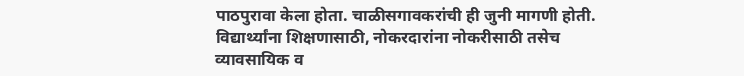पाठपुरावा केला होता. चाळीसगावकरांची ही जुनी मागणी होती. विद्यार्थ्यांना शिक्षणासाठी, नोकरदारांना नोकरीसाठी तसेच व्यावसायिक व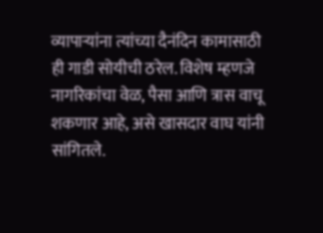व्यापाऱ्यांना त्यांच्या दैनंदिन कामासाठी ही गाडी सोयीची ठरेल. विशेष म्हणजे नागरिकांचा वेळ, पैसा आणि त्रास वाचू शकणार आहे, असे खासदार वाघ यांनी सांगितले.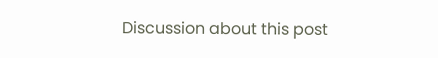Discussion about this post